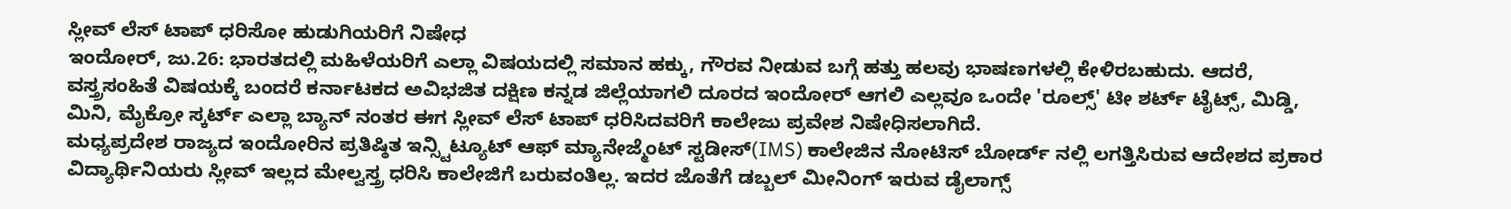ಸ್ಲೀವ್ ಲೆಸ್ ಟಾಪ್ ಧರಿಸೋ ಹುಡುಗಿಯರಿಗೆ ನಿಷೇಧ
ಇಂದೋರ್, ಜು.26: ಭಾರತದಲ್ಲಿ ಮಹಿಳೆಯರಿಗೆ ಎಲ್ಲಾ ವಿಷಯದಲ್ಲಿ ಸಮಾನ ಹಕ್ಕು, ಗೌರವ ನೀಡುವ ಬಗ್ಗೆ ಹತ್ತು ಹಲವು ಭಾಷಣಗಳಲ್ಲಿ ಕೇಳಿರಬಹುದು. ಆದರೆ, ವಸ್ತ್ರಸಂಹಿತೆ ವಿಷಯಕ್ಕೆ ಬಂದರೆ ಕರ್ನಾಟಕದ ಅವಿಭಜಿತ ದಕ್ಷಿಣ ಕನ್ನಡ ಜಿಲ್ಲೆಯಾಗಲಿ ದೂರದ ಇಂದೋರ್ ಆಗಲಿ ಎಲ್ಲವೂ ಒಂದೇ 'ರೂಲ್ಸ್' ಟೀ ಶರ್ಟ್ ಟೈಟ್ಸ್, ಮಿಡ್ಡಿ, ಮಿನಿ, ಮೈಕ್ರೋ ಸ್ಕರ್ಟ್ ಎಲ್ಲಾ ಬ್ಯಾನ್ ನಂತರ ಈಗ ಸ್ಲೀವ್ ಲೆಸ್ ಟಾಪ್ ಧರಿಸಿದವರಿಗೆ ಕಾಲೇಜು ಪ್ರವೇಶ ನಿಷೇಧಿಸಲಾಗಿದೆ.
ಮಧ್ಯಪ್ರದೇಶ ರಾಜ್ಯದ ಇಂದೋರಿನ ಪ್ರತಿಷ್ಠಿತ ಇನ್ಸ್ಟಿಟ್ಯೂಟ್ ಆಫ್ ಮ್ಯಾನೇಜ್ಮೆಂಟ್ ಸ್ಟಡೀಸ್(IMS) ಕಾಲೇಜಿನ ನೋಟಿಸ್ ಬೋರ್ಡ್ ನಲ್ಲಿ ಲಗತ್ತಿಸಿರುವ ಆದೇಶದ ಪ್ರಕಾರ ವಿದ್ಯಾರ್ಥಿನಿಯರು ಸ್ಲೀವ್ ಇಲ್ಲದ ಮೇಲ್ವಸ್ತ್ರ ಧರಿಸಿ ಕಾಲೇಜಿಗೆ ಬರುವಂತಿಲ್ಲ. ಇದರ ಜೊತೆಗೆ ಡಬ್ಬಲ್ ಮೀನಿಂಗ್ ಇರುವ ಡೈಲಾಗ್ಸ್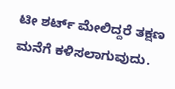ಟೀ ಶರ್ಟ್ ಮೇಲಿದ್ದರೆ ತಕ್ಷಣ ಮನೆಗೆ ಕಳಿಸಲಾಗುವುದು.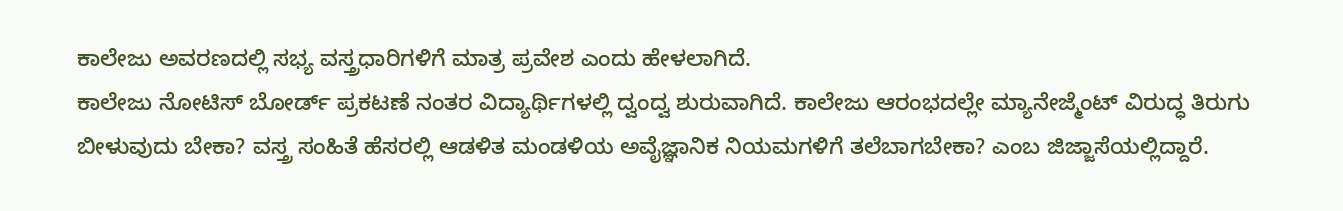ಕಾಲೇಜು ಅವರಣದಲ್ಲಿ ಸಭ್ಯ ವಸ್ತ್ರಧಾರಿಗಳಿಗೆ ಮಾತ್ರ ಪ್ರವೇಶ ಎಂದು ಹೇಳಲಾಗಿದೆ.
ಕಾಲೇಜು ನೋಟಿಸ್ ಬೋರ್ಡ್ ಪ್ರಕಟಣೆ ನಂತರ ವಿದ್ಯಾರ್ಥಿಗಳಲ್ಲಿ ದ್ವಂದ್ವ ಶುರುವಾಗಿದೆ. ಕಾಲೇಜು ಆರಂಭದಲ್ಲೇ ಮ್ಯಾನೇಜ್ಮೆಂಟ್ ವಿರುದ್ಧ ತಿರುಗು ಬೀಳುವುದು ಬೇಕಾ? ವಸ್ತ್ರ ಸಂಹಿತೆ ಹೆಸರಲ್ಲಿ ಆಡಳಿತ ಮಂಡಳಿಯ ಅವೈಜ್ಞಾನಿಕ ನಿಯಮಗಳಿಗೆ ತಲೆಬಾಗಬೇಕಾ? ಎಂಬ ಜಿಜ್ಜಾಸೆಯಲ್ಲಿದ್ದಾರೆ.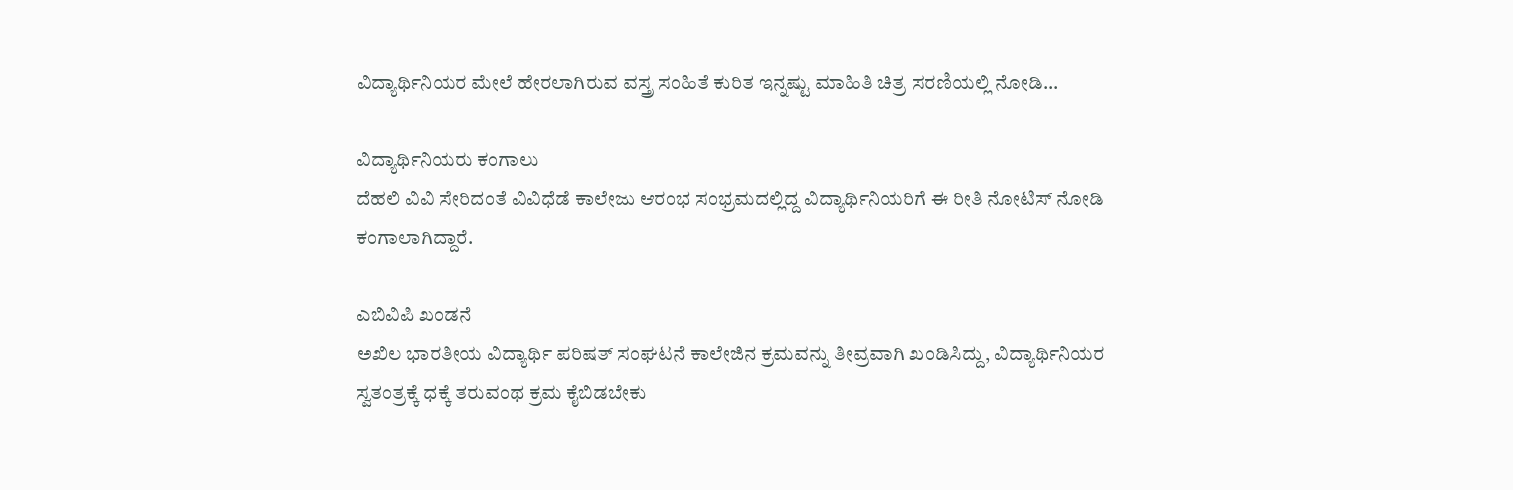ವಿದ್ಯಾರ್ಥಿನಿಯರ ಮೇಲೆ ಹೇರಲಾಗಿರುವ ವಸ್ತ್ರ ಸಂಹಿತೆ ಕುರಿತ ಇನ್ನಷ್ಟು ಮಾಹಿತಿ ಚಿತ್ರ ಸರಣಿಯಲ್ಲಿ ನೋಡಿ...

ವಿದ್ಯಾರ್ಥಿನಿಯರು ಕಂಗಾಲು
ದೆಹಲಿ ವಿವಿ ಸೇರಿದಂತೆ ವಿವಿಧೆಡೆ ಕಾಲೇಜು ಆರಂಭ ಸಂಭ್ರಮದಲ್ಲಿದ್ದ ವಿದ್ಯಾರ್ಥಿನಿಯರಿಗೆ ಈ ರೀತಿ ನೋಟಿಸ್ ನೋಡಿ ಕಂಗಾಲಾಗಿದ್ದಾರೆ.

ಎಬಿವಿಪಿ ಖಂಡನೆ
ಅಖಿಲ ಭಾರತೀಯ ವಿದ್ಯಾರ್ಥಿ ಪರಿಷತ್ ಸಂಘಟನೆ ಕಾಲೇಜಿನ ಕ್ರಮವನ್ನು ತೀವ್ರವಾಗಿ ಖಂಡಿಸಿದ್ದು, ವಿದ್ಯಾರ್ಥಿನಿಯರ ಸ್ವತಂತ್ರಕ್ಕೆ ಧಕ್ಕೆ ತರುವಂಥ ಕ್ರಮ ಕೈಬಿಡಬೇಕು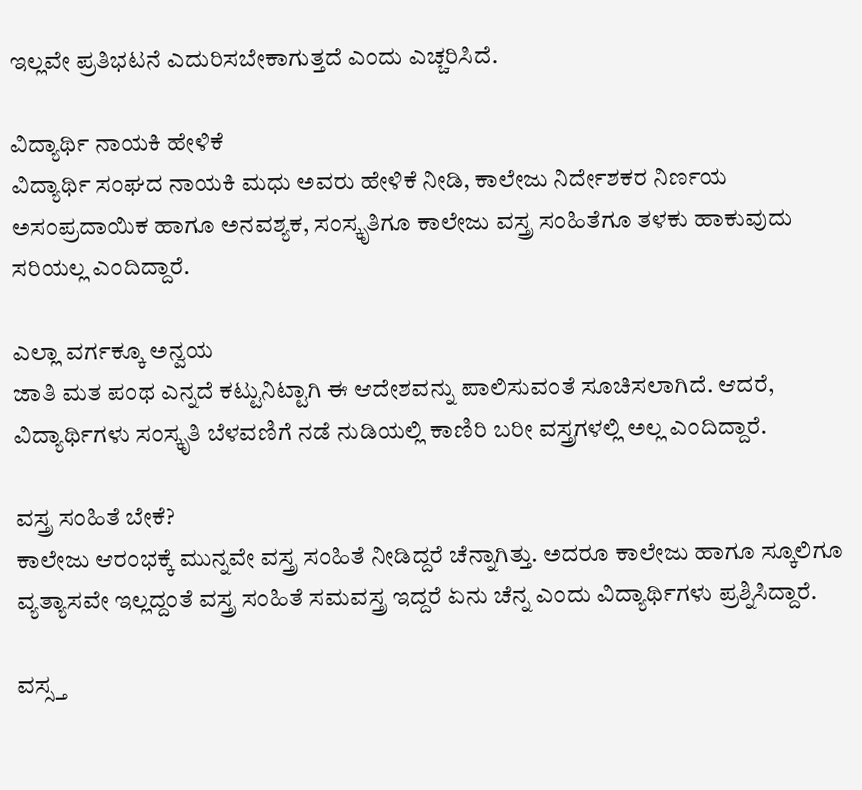ಇಲ್ಲವೇ ಪ್ರತಿಭಟನೆ ಎದುರಿಸಬೇಕಾಗುತ್ತದೆ ಎಂದು ಎಚ್ಚರಿಸಿದೆ.

ವಿದ್ಯಾರ್ಥಿ ನಾಯಕಿ ಹೇಳಿಕೆ
ವಿದ್ಯಾರ್ಥಿ ಸಂಘದ ನಾಯಕಿ ಮಧು ಅವರು ಹೇಳಿಕೆ ನೀಡಿ, ಕಾಲೇಜು ನಿರ್ದೇಶಕರ ನಿರ್ಣಯ ಅಸಂಪ್ರದಾಯಿಕ ಹಾಗೂ ಅನವಶ್ಯಕ, ಸಂಸ್ಕೃತಿಗೂ ಕಾಲೇಜು ವಸ್ತ್ರ ಸಂಹಿತೆಗೂ ತಳಕು ಹಾಕುವುದು ಸರಿಯಲ್ಲ ಎಂದಿದ್ದಾರೆ.

ಎಲ್ಲಾ ವರ್ಗಕ್ಕೂ ಅನ್ವಯ
ಜಾತಿ ಮತ ಪಂಥ ಎನ್ನದೆ ಕಟ್ಟುನಿಟ್ಟಾಗಿ ಈ ಆದೇಶವನ್ನು ಪಾಲಿಸುವಂತೆ ಸೂಚಿಸಲಾಗಿದೆ. ಆದರೆ, ವಿದ್ಯಾರ್ಥಿಗಳು ಸಂಸ್ಕೃತಿ ಬೆಳವಣಿಗೆ ನಡೆ ನುಡಿಯಲ್ಲಿ ಕಾಣಿರಿ ಬರೀ ವಸ್ತ್ರಗಳಲ್ಲಿ ಅಲ್ಲ ಎಂದಿದ್ದಾರೆ.

ವಸ್ತ್ರ ಸಂಹಿತೆ ಬೇಕೆ?
ಕಾಲೇಜು ಆರಂಭಕ್ಕೆ ಮುನ್ನವೇ ವಸ್ತ್ರ ಸಂಹಿತೆ ನೀಡಿದ್ದರೆ ಚೆನ್ನಾಗಿತ್ತು. ಅದರೂ ಕಾಲೇಜು ಹಾಗೂ ಸ್ಕೂಲಿಗೂ ವ್ಯತ್ಯಾಸವೇ ಇಲ್ಲದ್ದಂತೆ ವಸ್ತ್ರ ಸಂಹಿತೆ ಸಮವಸ್ತ್ರ ಇದ್ದರೆ ಏನು ಚೆನ್ನ ಎಂದು ವಿದ್ಯಾರ್ಥಿಗಳು ಪ್ರಶ್ನಿಸಿದ್ದಾರೆ.

ವಸ್ಸ್ತ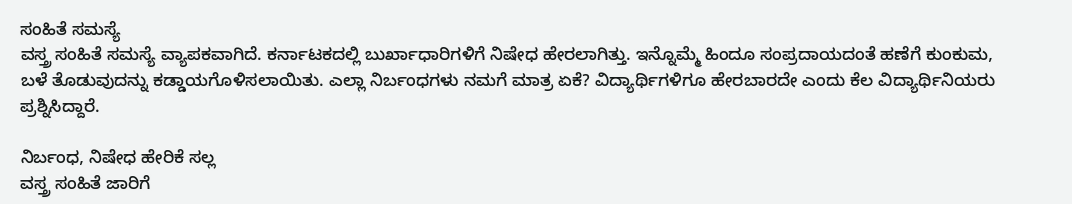ಸಂಹಿತೆ ಸಮಸ್ಯೆ
ವಸ್ತ್ರ ಸಂಹಿತೆ ಸಮಸ್ಯೆ ವ್ಯಾಪಕವಾಗಿದೆ. ಕರ್ನಾಟಕದಲ್ಲಿ ಬುರ್ಖಾಧಾರಿಗಳಿಗೆ ನಿಷೇಧ ಹೇರಲಾಗಿತ್ತು. ಇನ್ನೊಮ್ಮೆ ಹಿಂದೂ ಸಂಪ್ರದಾಯದಂತೆ ಹಣೆಗೆ ಕುಂಕುಮ, ಬಳೆ ತೊಡುವುದನ್ನು ಕಡ್ಡಾಯಗೊಳಿಸಲಾಯಿತು. ಎಲ್ಲಾ ನಿರ್ಬಂಧಗಳು ನಮಗೆ ಮಾತ್ರ ಏಕೆ? ವಿದ್ಯಾರ್ಥಿಗಳಿಗೂ ಹೇರಬಾರದೇ ಎಂದು ಕೆಲ ವಿದ್ಯಾರ್ಥಿನಿಯರು ಪ್ರಶ್ನಿಸಿದ್ದಾರೆ.

ನಿರ್ಬಂಧ, ನಿಷೇಧ ಹೇರಿಕೆ ಸಲ್ಲ
ವಸ್ತ್ರ ಸಂಹಿತೆ ಜಾರಿಗೆ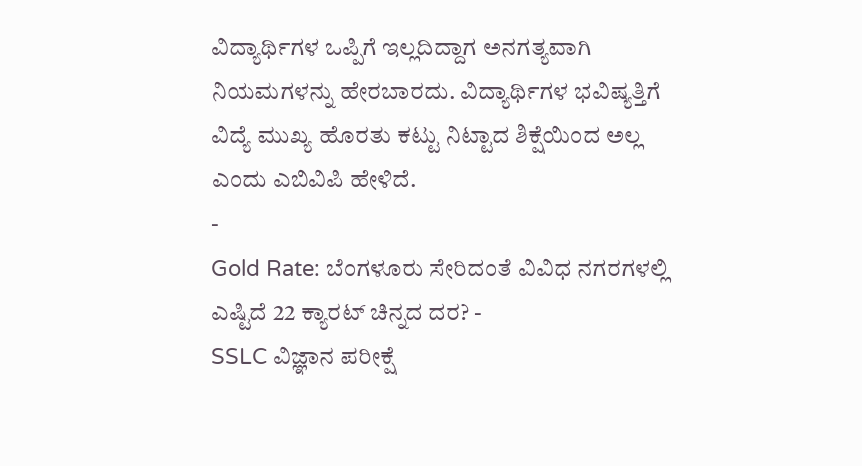ವಿದ್ಯಾರ್ಥಿಗಳ ಒಪ್ಪಿಗೆ ಇಲ್ಲದಿದ್ದಾಗ ಅನಗತ್ಯವಾಗಿ ನಿಯಮಗಳನ್ನು ಹೇರಬಾರದು. ವಿದ್ಯಾರ್ಥಿಗಳ ಭವಿಷ್ಯತ್ತಿಗೆ ವಿದ್ಯೆ ಮುಖ್ಯ ಹೊರತು ಕಟ್ಟು ನಿಟ್ಟಾದ ಶಿಕ್ಷೆಯಿಂದ ಅಲ್ಲ ಎಂದು ಎಬಿವಿಪಿ ಹೇಳಿದೆ.
-
Gold Rate: ಬೆಂಗಳೂರು ಸೇರಿದಂತೆ ವಿವಿಧ ನಗರಗಳಲ್ಲಿ ಎಷ್ಟಿದೆ 22 ಕ್ಯಾರಟ್ ಚಿನ್ನದ ದರ? -
SSLC ವಿಜ್ಞಾನ ಪರೀಕ್ಷೆ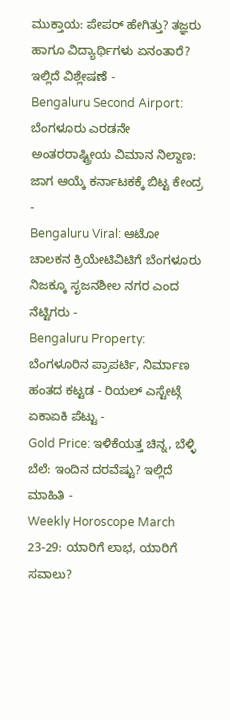ಮುಕ್ತಾಯ: ಪೇಪರ್ ಹೇಗಿತ್ತು? ತಜ್ಞರು ಹಾಗೂ ವಿದ್ಯಾರ್ಥಿಗಳು ಏನಂತಾರೆ? ಇಲ್ಲಿದೆ ವಿಶ್ಲೇಷಣೆ -
Bengaluru Second Airport: ಬೆಂಗಳೂರು ಎರಡನೇ ಅಂತರರಾಷ್ಟ್ರೀಯ ವಿಮಾನ ನಿಲ್ದಾಣ: ಜಾಗ ಆಯ್ಕೆ ಕರ್ನಾಟಕಕ್ಕೆ ಬಿಟ್ಟ ಕೇಂದ್ರ -
Bengaluru Viral: ಆಟೋ ಚಾಲಕನ ಕ್ರಿಯೇಟಿವಿಟಿಗೆ ಬೆಂಗಳೂರು ನಿಜಕ್ಕೂ ಸೃಜನಶೀಲ ನಗರ ಎಂದ ನೆಟ್ಟಿಗರು -
Bengaluru Property: ಬೆಂಗಳೂರಿನ ಪ್ರಾಪರ್ಟಿ, ನಿರ್ಮಾಣ ಹಂತದ ಕಟ್ಟಡ - ರಿಯಲ್ ಎಸ್ಟೇಟ್ಗೆ ಏಕಾಏಕಿ ಪೆಟ್ಟು -
Gold Price: ಇಳಿಕೆಯತ್ತ ಚಿನ್ನ, ಬೆಳ್ಳಿ ಬೆಲೆ: ಇಂದಿನ ದರವೆಷ್ಟು? ಇಲ್ಲಿದೆ ಮಾಹಿತಿ -
Weekly Horoscope March 23-29: ಯಾರಿಗೆ ಲಾಭ, ಯಾರಿಗೆ ಸವಾಲು?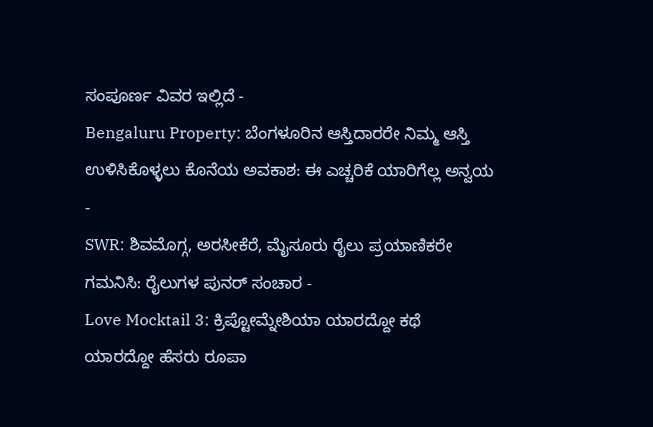ಸಂಪೂರ್ಣ ವಿವರ ಇಲ್ಲಿದೆ -
Bengaluru Property: ಬೆಂಗಳೂರಿನ ಆಸ್ತಿದಾರರೇ ನಿಮ್ಮ ಆಸ್ತಿ ಉಳಿಸಿಕೊಳ್ಳಲು ಕೊನೆಯ ಅವಕಾಶ: ಈ ಎಚ್ಚರಿಕೆ ಯಾರಿಗೆಲ್ಲ ಅನ್ವಯ -
SWR: ಶಿವಮೊಗ್ಗ, ಅರಸೀಕೆರೆ, ಮೈಸೂರು ರೈಲು ಪ್ರಯಾಣಿಕರೇ ಗಮನಿಸಿ: ರೈಲುಗಳ ಪುನರ್ ಸಂಚಾರ -
Love Mocktail 3: ಕ್ರಿಪ್ಟೋಮ್ನೇಶಿಯಾ ಯಾರದ್ದೋ ಕಥೆ ಯಾರದ್ದೋ ಹೆಸರು ರೂಪಾ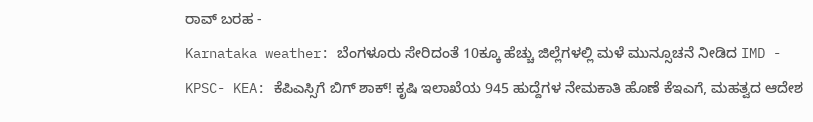ರಾವ್ ಬರಹ -
Karnataka weather: ಬೆಂಗಳೂರು ಸೇರಿದಂತೆ 10ಕ್ಕೂ ಹೆಚ್ಚು ಜಿಲ್ಲೆಗಳಲ್ಲಿ ಮಳೆ ಮುನ್ಸೂಚನೆ ನೀಡಿದ IMD -
KPSC- KEA: ಕೆಪಿಎಸ್ಸಿಗೆ ಬಿಗ್ ಶಾಕ್! ಕೃಷಿ ಇಲಾಖೆಯ 945 ಹುದ್ದೆಗಳ ನೇಮಕಾತಿ ಹೊಣೆ ಕೆಇಎಗೆ, ಮಹತ್ವದ ಆದೇಶ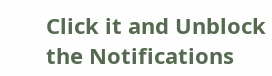Click it and Unblock the Notifications